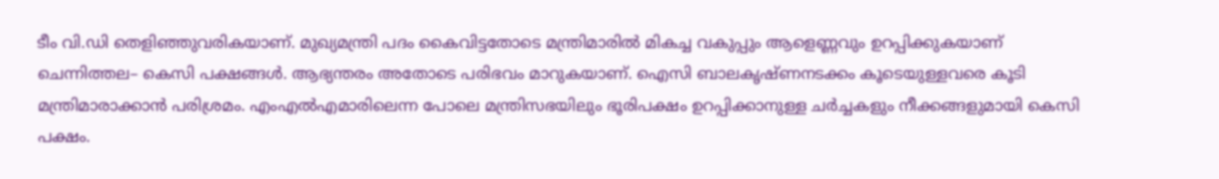ടീം വി.ഡി തെളിഞ്ഞുവരികയാണ്. മുഖ്യമന്ത്രി പദം കൈവിട്ടതോടെ മന്ത്രിമാരില്‍ മികച്ച വകുപ്പും ആളെണ്ണവും ഉറപ്പിക്കുകയാണ് ചെന്നിത്തല– കെസി പക്ഷങ്ങള്‍. ആഭ്യന്തരം അതോടെ പരിഭവം മാറുകയാണ്. ഐസി ബാലകൃഷ്ണനടക്കം കൂടെയുള്ളവരെ കൂടി മന്ത്രിമാരാക്കാന്‍ പരിശ്രമം. എംഎല്‍എമാരിലെന്ന പോലെ മന്ത്രിസഭയിലും ഭൂരിപക്ഷം ഉറപ്പിക്കാനുള്ള ചര്‍ച്ചകളും നീക്കങ്ങളുമായി കെസി പക്ഷം.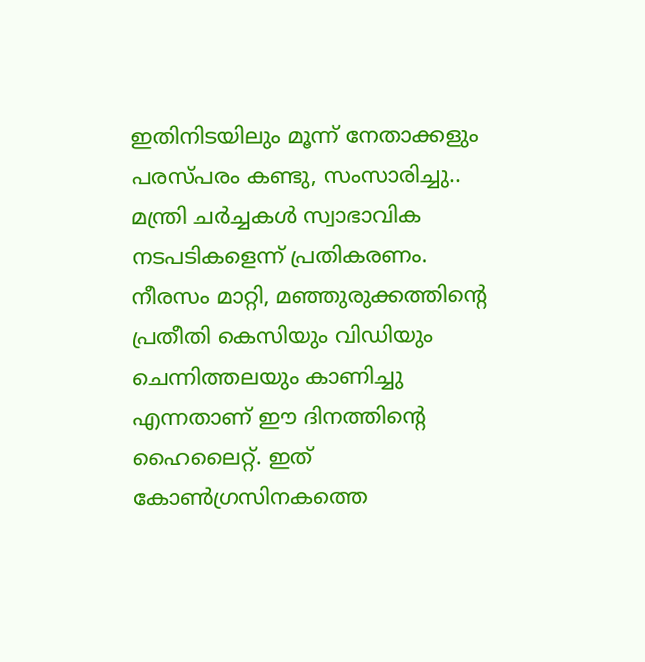ഇതിനിടയിലും മൂന്ന് നേതാക്കളും പരസ്പരം കണ്ടു, സംസാരിച്ചു.. മന്ത്രി ചര്‍ച്ചകള്‍ സ്വാഭാവിക നടപടികളെന്ന് പ്രതികരണം. നീരസം മാറ്റി, മഞ്ഞുരുക്കത്തിന്‍റെ പ്രതീതി കെസിയും വിഡിയും ചെന്നിത്തലയും കാണിച്ചു എന്നതാണ് ഈ ദിനത്തിന്‍റെ ഹൈലൈറ്റ്. ഇത് കോണ്‍ഗ്രസിനകത്തെ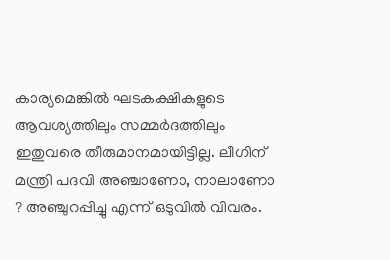കാര്യമെങ്കില്‍ ഘടകക്ഷികളുടെ ആവശ്യത്തിലും സമ്മര്‍ദത്തിലും ഇതുവരെ തീരുമാനമായിട്ടില്ല. ലീഗിന് മന്ത്രി പദവി അഞ്ചാണോ, നാലാണോ ? അഞ്ചുറപ്പിച്ചു എന്ന് ഒടുവില്‍ വിവരം.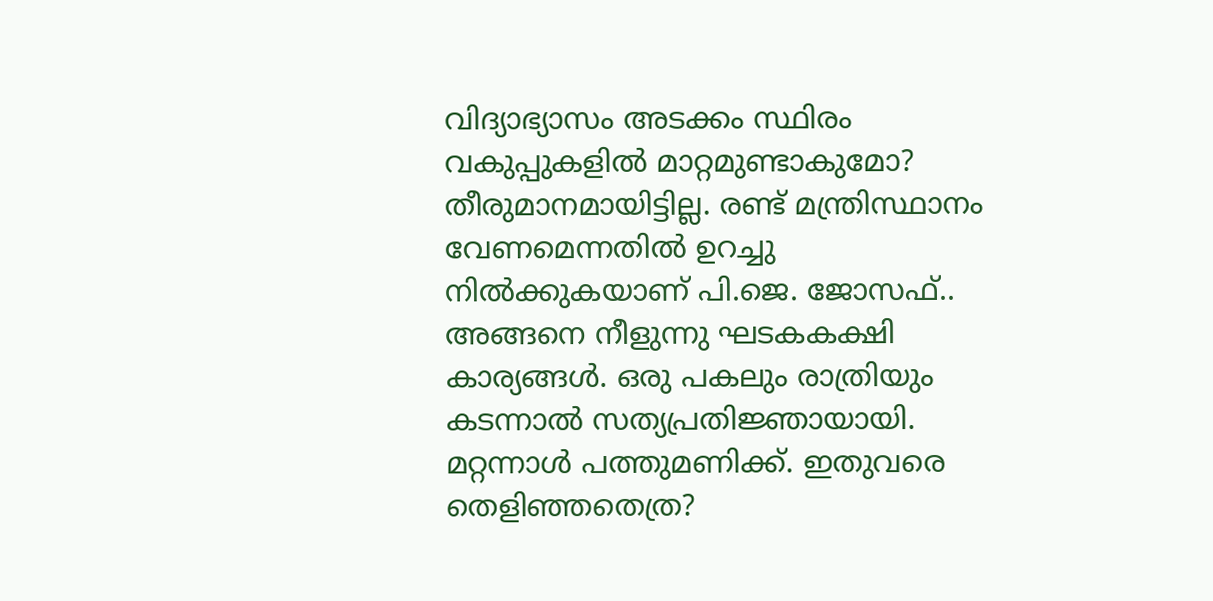വിദ്യാഭ്യാസം അടക്കം സ്ഥിരം വകുപ്പുകളില്‍ മാറ്റമുണ്ടാകുമോ? തീരുമാനമായിട്ടില്ല. രണ്ട് മന്ത്രിസ്ഥാനം വേണമെന്നതില്‍ ഉറച്ചു നില്‍ക്കുകയാണ് പി.ജെ. ജോസഫ്.. അങ്ങനെ നീളുന്നു ഘടകകക്ഷി കാര്യങ്ങള്‍. ഒരു പകലും രാത്രിയും കടന്നാല്‍ സത്യപ്രതിജ്ഞായായി. മറ്റന്നാള്‍ പത്തുമണിക്ക്. ഇതുവരെ തെളിഞ്ഞതെത്ര?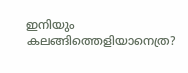ഇനിയും കലങ്ങിത്തെളിയാനെത്ര?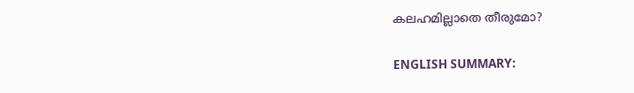കലഹമില്ലാതെ തീരുമോ?

ENGLISH SUMMARY: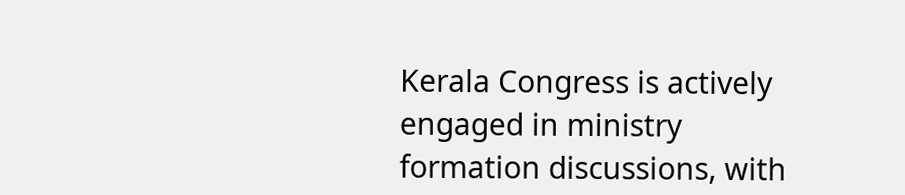Kerala Congress is actively engaged in ministry formation discussions, with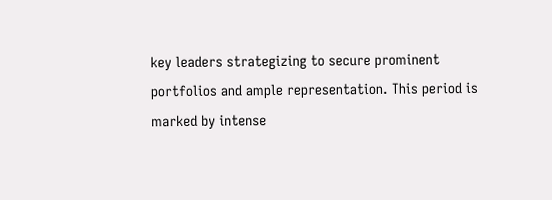key leaders strategizing to secure prominent portfolios and ample representation. This period is marked by intense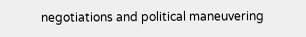negotiations and political maneuvering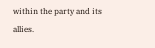within the party and its allies.